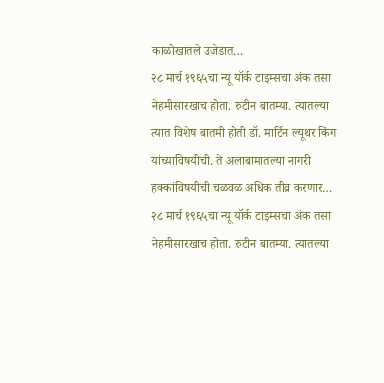काळोखातले उजेडात…
२८ मार्च १९६५चा न्यू यॉर्क टाइम्सचा अंक तसा नेहमीसारखाच होता. रुटीन बातम्या. त्यातल्या त्यात विशेष बातमी होती डॉ. मार्टिन ल्यूथर किंग यांच्याविषयीची. ते अलाबामातल्या नागरी हक्कांविषयीची चळवळ अधिक तीव्र करणार…
२८ मार्च १९६५चा न्यू यॉर्क टाइम्सचा अंक तसा नेहमीसारखाच होता. रुटीन बातम्या. त्यातल्या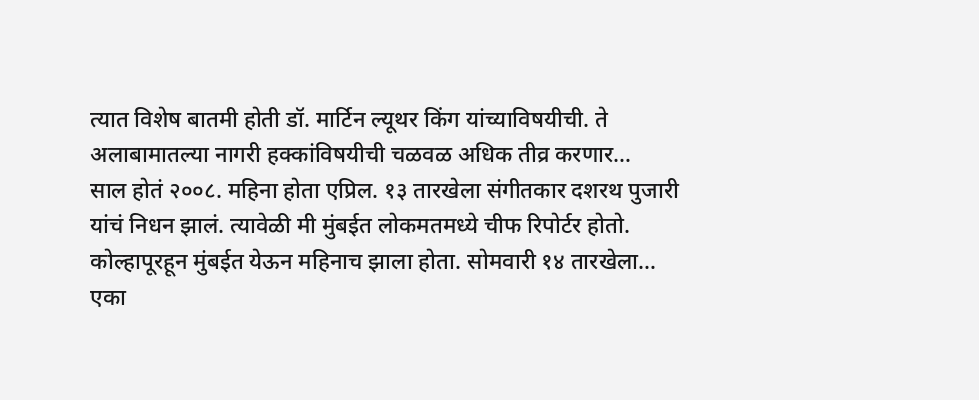त्यात विशेष बातमी होती डॉ. मार्टिन ल्यूथर किंग यांच्याविषयीची. ते अलाबामातल्या नागरी हक्कांविषयीची चळवळ अधिक तीव्र करणार…
साल होतं २००८. महिना होता एप्रिल. १३ तारखेला संगीतकार दशरथ पुजारी यांचं निधन झालं. त्यावेळी मी मुंबईत लोकमतमध्ये चीफ रिपोर्टर होतो. कोल्हापूरहून मुंबईत येऊन महिनाच झाला होता. सोमवारी १४ तारखेला…
एका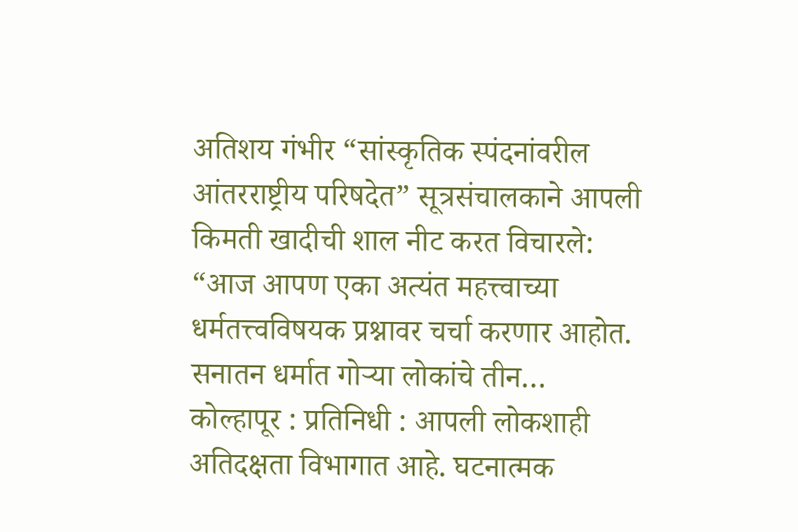अतिशय गंभीर “सांस्कृतिक स्पंदनांवरील आंतरराष्ट्रीय परिषदेत” सूत्रसंचालकाने आपली किमती खादीची शाल नीट करत विचारले: “आज आपण एका अत्यंत महत्त्वाच्या धर्मतत्त्वविषयक प्रश्नावर चर्चा करणार आहोत. सनातन धर्मात गोऱ्या लोकांचे तीन…
कोल्हापूर : प्रतिनिधी : आपली लोकशाही अतिदक्षता विभागात आहे. घटनात्मक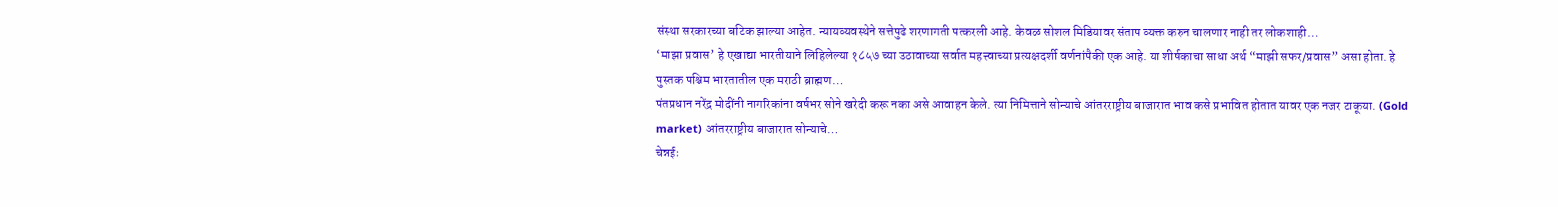संस्था सरकारच्या बटिक झाल्या आहेत. न्यायव्यवस्थेने सत्तेपुढे शरणागती पत्करली आहे. केवळ सोशल मिडियावर संताप व्यक्त करुन चालणार नाही तर लोकशाही…
‘माझा प्रवास’ हे एखाद्या भारतीयाने लिहिलेल्या १८५७ च्या उठावाच्या सर्वात महत्त्वाच्या प्रत्यक्षदर्शी वर्णनांपैकी एक आहे. या शीर्षकाचा साधा अर्थ “माझी सफर/प्रवास” असा होता. हे पुस्तक पश्चिम भारतातील एक मराठी ब्राह्मण…
पंतप्रधान नरेंद्र मोदींनी नागरिकांना वर्षभर सोने खरेदी करू नका असे आवाहन केले. त्या निमित्ताने सोन्याचे आंतरराष्ट्रीय बाजारात भाव कसे प्रभावित होतात यावर एक नजर टाकूया. (Gold market) आंतरराष्ट्रीय बाजारात सोन्याचे…
चेन्नईः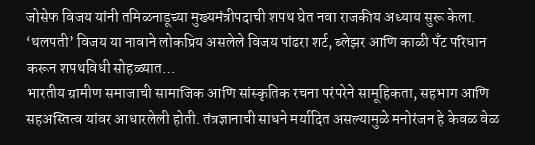जोसेफ विजय यांनी तमिळनाडूच्या मुख्यमंत्रीपदाची शपथ घेत नवा राजकीय अध्याय सुरू केला. ‘थलपती’ विजय या नावाने लोकप्रिय असलेले विजय पांढरा शर्ट, ब्लेझर आणि काळी पँट परिधान करून शपथविधी सोहळ्यात…
भारतीय ग्रामीण समाजाची सामाजिक आणि सांस्कृतिक रचना परंपरेने सामूहिकता, सहभाग आणि सहअस्तित्व यांवर आधारलेली होती. तंत्रज्ञानाची साधने मर्यादित असल्यामुळे मनोरंजन हे केवळ वेळ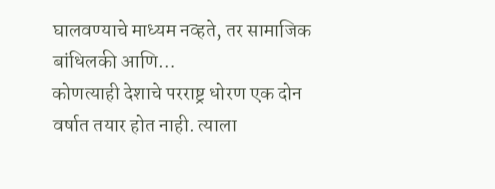घालवण्याचे माध्यम नव्हते, तर सामाजिक बांधिलकी आणि…
कोणत्याही देशाचे परराष्ट्र धोरण एक दोन वर्षात तयार होत नाही. त्याला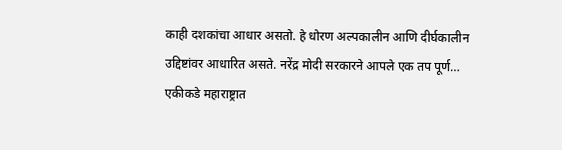काही दशकांचा आधार असतो. हे धोरण अल्पकालीन आणि दीर्घकालीन उद्दिष्टांवर आधारित असते. नरेंद्र मोदी सरकारने आपले एक तप पूर्ण…
एकीकडे महाराष्ट्रात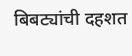बिबट्यांची दहशत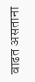वाढत असताना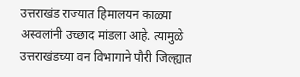उत्तराखंड राज्यात हिमालयन काळ्या अस्वलांनी उच्छाद मांडला आहे. त्यामुळे उत्तराखंडच्या वन विभागाने पौरी जिल्ह्यात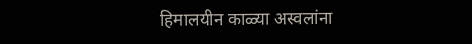हिमालयीन काळ्या अस्वलांना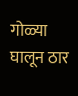गोळ्या घालून ठार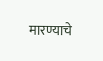मारण्याचे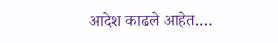आदेश काढले आहेत.…